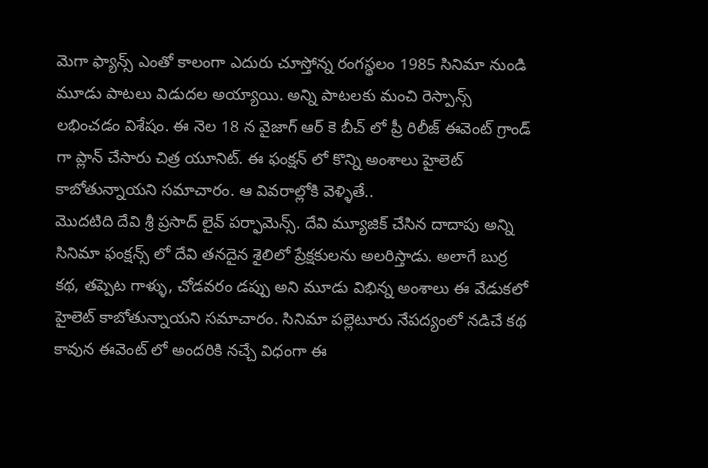మెగా ఫ్యాన్స్ ఎంతో కాలంగా ఎదురు చూస్తోన్న రంగస్థలం 1985 సినిమా నుండి మూడు పాటలు విడుదల అయ్యాయి. అన్ని పాటలకు మంచి రెస్పాన్స్ లభించడం విశేషం. ఈ నెల 18 న వైజాగ్ ఆర్ కె బీచ్ లో ప్రీ రిలీజ్ ఈవెంట్ గ్రాండ్ గా ప్లాన్ చేసారు చిత్ర యూనిట్. ఈ ఫంక్షన్ లో కొన్ని అంశాలు హైలెట్ కాబోతున్నాయని సమాచారం. ఆ వివరాల్లోకి వెళ్ళితే..
మొదటిది దేవి శ్రీ ప్రసాద్ లైవ్ పర్ఫామెన్స్. దేవి మ్యూజిక్ చేసిన దాదాపు అన్ని సినిమా ఫంక్షన్స్ లో దేవి తనదైన శైలిలో ప్రేక్షకులను అలరిస్తాడు. అలాగే బుర్ర కథ, తప్పెట గాళ్ళు, చోడవరం డప్పు అని మూడు విభిన్న అంశాలు ఈ వేడుకలో హైలెట్ కాబోతున్నాయని సమాచారం. సినిమా పల్లెటూరు నేపద్యంలో నడిచే కథ కావున ఈవెంట్ లో అందరికి నచ్చే విధంగా ఈ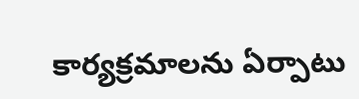కార్యక్రమాలను ఏర్పాటు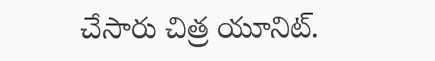చేసారు చిత్ర యూనిట్.